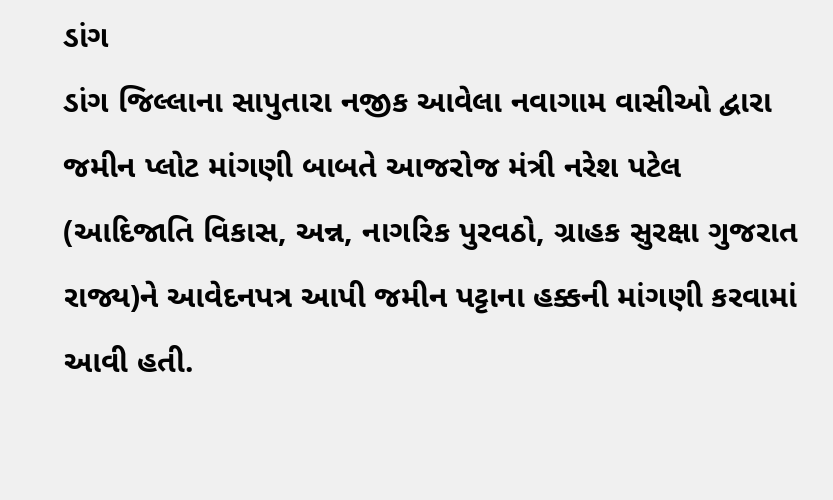ડાંગ
ડાંગ જિલ્લાના સાપુતારા નજીક આવેલા નવાગામ વાસીઓ દ્વારા જમીન પ્લોટ માંગણી બાબતે આજરોજ મંત્રી નરેશ પટેલ (આદિજાતિ વિકાસ, અન્ન, નાગરિક પુરવઠો, ગ્રાહક સુરક્ષા ગુજરાત રાજ્ય)ને આવેદનપત્ર આપી જમીન પટ્ટાના હક્કની માંગણી કરવામાં આવી હતી.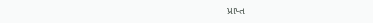પ્રાપ્ત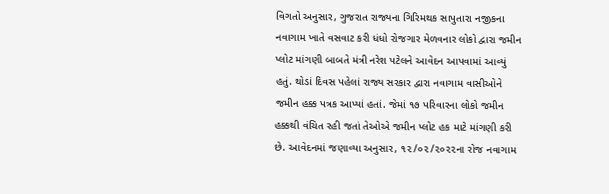વિગતો અનુસાર, ગુજરાત રાજ્યના ગિરિમથક સાપુતારા નજીકના નવાગામ ખાતે વસવાટ કરી ધંધો રોજગાર મેળવનાર લોકો દ્વારા જમીન પ્લોટ માંગણી બાબતે મંત્રી નરેશ પટેલને આવેદન આપવામાં આવ્યું હતું. થોડાં દિવસ પહેલાં રાજ્ય સરકાર દ્વારા નવાગામ વાસીઓને જમીન હક્ક પત્રક આપ્યાં હતાં. જેમાં ૧૭ પરિવારના લોકો જમીન હક્કથી વંચિત રહી જતાં તેઓએ જમીન પ્લોટ હક માટે માંગણી કરી છે. આવેદનમાં જણાવ્યા અનુસાર, ૧૨/૦૨/૨૦૨૨ના રોજ નવાગામ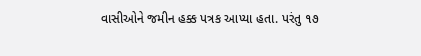વાસીઓને જમીન હક્ક પત્રક આપ્યા હતા. પરંતુ ૧૭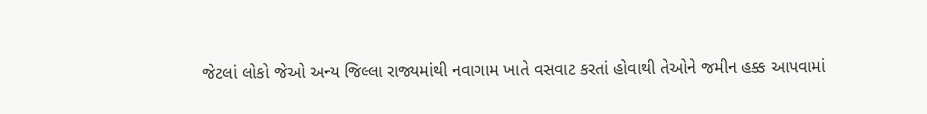જેટલાં લોકો જેઓ અન્ય જિલ્લા રાજ્યમાંથી નવાગામ ખાતે વસવાટ કરતાં હોવાથી તેઓને જમીન હક્ક આપવામાં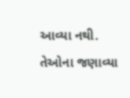આવ્યા નથી. તેઓના જણાવ્યા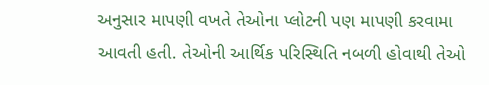અનુસાર માપણી વખતે તેઓના પ્લોટની પણ માપણી કરવામા આવતી હતી. તેઓની આર્થિક પરિસ્થિતિ નબળી હોવાથી તેઓ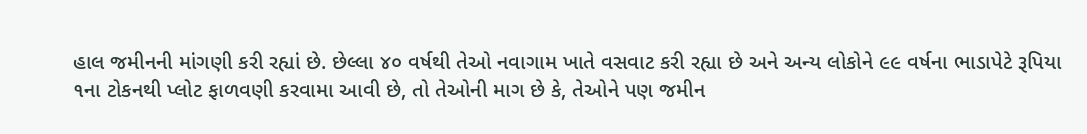હાલ જમીનની માંગણી કરી રહ્યાં છે. છેલ્લા ૪૦ વર્ષથી તેઓ નવાગામ ખાતે વસવાટ કરી રહ્યા છે અને અન્ય લોકોને ૯૯ વર્ષના ભાડાપેટે રૂપિયા ૧ના ટોકનથી પ્લોટ ફાળવણી કરવામા આવી છે, તો તેઓની માગ છે કે, તેઓને પણ જમીન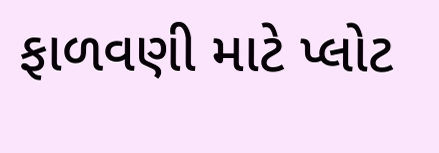ફાળવણી માટે પ્લોટ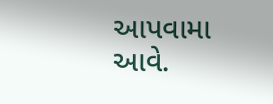આપવામા આવે.